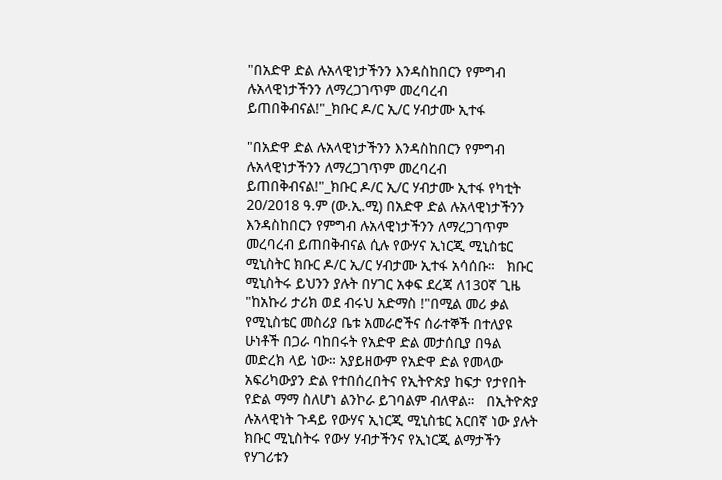"በአድዋ ድል ሉአላዊነታችንን እንዳስከበርን የምግብ ሉአላዊነታችንን ለማረጋገጥም መረባረብ ይጠበቅብናል!"_ክቡር ዶ/ር ኢ/ር ሃብታሙ ኢተፋ

"በአድዋ ድል ሉአላዊነታችንን እንዳስከበርን የምግብ ሉአላዊነታችንን ለማረጋገጥም መረባረብ ይጠበቅብናል!"_ክቡር ዶ/ር ኢ/ር ሃብታሙ ኢተፋ የካቲት 20/2018 ዓ.ም (ው.ኢ.ሚ) በአድዋ ድል ሉአላዊነታችንን እንዳስከበርን የምግብ ሉአላዊነታችንን ለማረጋገጥም መረባረብ ይጠበቅብናል ሲሉ የውሃና ኢነርጂ ሚኒስቴር ሚኒስትር ክቡር ዶ/ር ኢ/ር ሃብታሙ ኢተፋ አሳሰቡ።   ክቡር ሚኒስትሩ ይህንን ያሉት በሃገር አቀፍ ደረጃ ለ130ኛ ጊዜ "ከአኩሪ ታሪክ ወደ ብሩህ አድማስ !"በሚል መሪ ቃል የሚኒስቴር መስሪያ ቤቱ አመራሮችና ሰራተኞች በተለያዩ ሁነቶች በጋራ ባከበሩት የአድዋ ድል መታሰቢያ በዓል መድረክ ላይ ነው። አያይዘውም የአድዋ ድል የመላው አፍሪካውያን ድል የተበሰረበትና የኢትዮጵያ ከፍታ የታየበት የድል ማማ ስለሆነ ልንኮራ ይገባልም ብለዋል።   በኢትዮጵያ ሉአላዊነት ጉዳይ የውሃና ኢነርጂ ሚኒስቴር አርበኛ ነው ያሉት ክቡር ሚኒስትሩ የውሃ ሃብታችንና የኢነርጂ ልማታችን የሃገሪቱን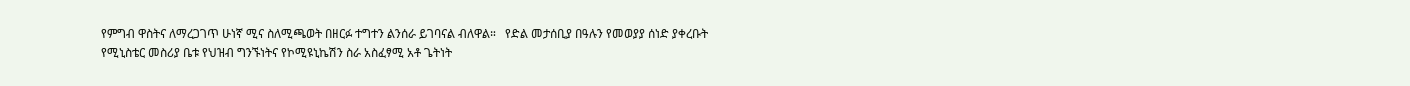የምግብ ዋስትና ለማረጋገጥ ሁነኛ ሚና ስለሚጫወት በዘርፉ ተግተን ልንሰራ ይገባናል ብለዋል።   የድል መታሰቢያ በዓሉን የመወያያ ሰነድ ያቀረቡት የሚኒስቴር መስሪያ ቤቱ የህዝብ ግንኙነትና የኮሚዩኒኬሽን ስራ አስፈፃሚ አቶ ጌትነት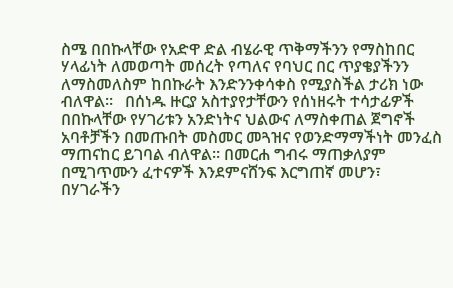ስሜ በበኩላቸው የአድዋ ድል ብሄራዊ ጥቅማችንን የማስከበር ሃላፊነት ለመወጣት መሰረት የጣለና የባህር በር ጥያቄያችንን ለማስመለስም ከበኩራት እንድንንቀሳቀስ የሚያስችል ታሪክ ነው ብለዋል።   በሰነዱ ዙርያ አስተያየታቸውን የሰነዘሩት ተሳታፊዎች በበኩላቸው የሃገሪቱን አንድነትና ህልውና ለማስቀጠል ጀግኖች አባቶቻችን በመጡበት መስመር መጓዝና የወንድማማችነት መንፈስ ማጠናከር ይገባል ብለዋል። በመርሐ ግብሩ ማጠቃለያም በሚገጥሙን ፈተናዎች እንደምናሸንፍ እርግጠኛ መሆን፣ በሃገራችን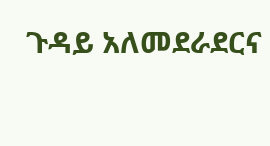ጉዳይ አለመደራደርና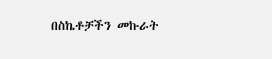በስኬቶቻችን መኩራት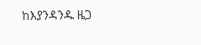ከእያንዳንዱ ዜጋ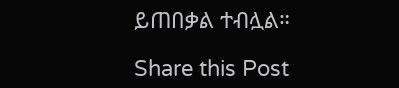ይጠበቃል ተብሏል።

Share this Post